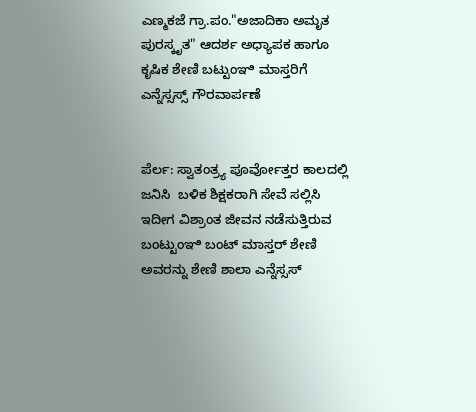ಎಣ್ಮಕಜೆ ಗ್ರಾ.ಪಂ."ಅಜಾದಿಕಾ ಅಮೃತ ಪುರಸ್ಕೃತ" ಆದರ್ಶ ಅಧ್ಯಾಪಕ ಹಾಗೂ ಕೃಷಿಕ ಶೇಣಿ ಬಟ್ಟುಂಞಿ ಮಾಸ್ತರಿಗೆ ಎನ್ನೆಸ್ಸಸ್ಸ್ ಗೌರವಾರ್ಪಣೆ


ಪೆರ್ಲ: ಸ್ವಾತಂತ್ರ್ಯ ಪೂರ್ವೋತ್ತರ ಕಾಲದಲ್ಲಿ ಜನಿಸಿ  ಬಳಿಕ ಶಿಕ್ಷಕರಾಗಿ ಸೇವೆ ಸಲ್ಲಿಸಿ ಇದೀಗ ವಿಶ್ರಾಂತ ಜೀವನ ನಡೆಸುತ್ತಿರುವ ಬಂಟ್ಟುಂಞಿ ಬಂಟ್ ಮಾಸ್ತರ್ ಶೇಣಿ ಅವರನ್ನು ಶೇಣಿ ಶಾಲಾ ಎನ್ನೆಸ್ಸಸ್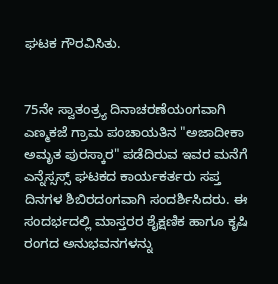ಘಟಕ ಗೌರವಿಸಿತು.


75ನೇ ಸ್ವಾತಂತ್ರ್ಯ ದಿನಾಚರಣೆಯಂಗವಾಗಿ ಎಣ್ಮಕಜೆ ಗ್ರಾಮ ಪಂಚಾಯತಿನ "ಅಜಾದೀಕಾ ಅಮೃತ ಪುರಸ್ಕಾರ" ಪಡೆದಿರುವ ಇವರ ಮನೆಗೆ ಎನ್ನೆಸ್ಸಸ್ಸ್ ಘಟಕದ ಕಾರ್ಯಕರ್ತರು ಸಪ್ತ ದಿನಗಳ ಶಿಬಿರದಂಗವಾಗಿ ಸಂದರ್ಶಿಸಿದರು. ಈ ಸಂದರ್ಭದಲ್ಲಿ ಮಾಸ್ತರರ ಶೈಕ್ಷಣಿಕ ಹಾಗೂ ಕೃಷಿ ರಂಗದ ಅನುಭವನಗಳನ್ನು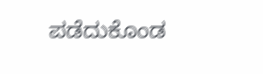ಪಡೆದುಕೊಂಡ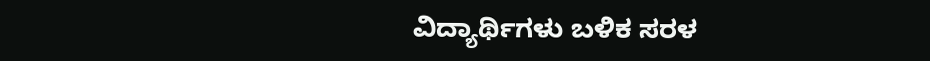ವಿದ್ಯಾರ್ಥಿಗಳು ಬಳಿಕ ಸರಳ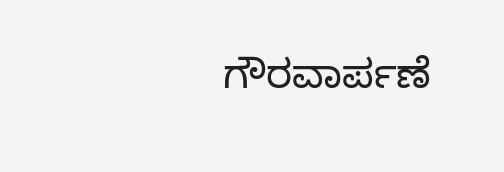ಗೌರವಾರ್ಪಣೆ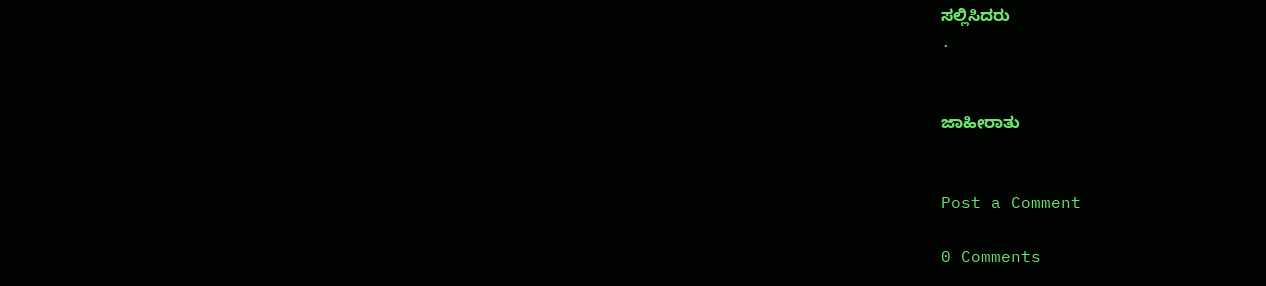ಸಲ್ಲಿಸಿದರು
.


ಜಾಹೀರಾತು


Post a Comment

0 Comments